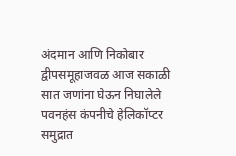अंदमान आणि निकोबार द्वीपसमूहाजवळ आज सकाळी सात जणांना घेऊन निघालेले पवनहंस कंपनीचे हेलिकॉप्टर समुद्रात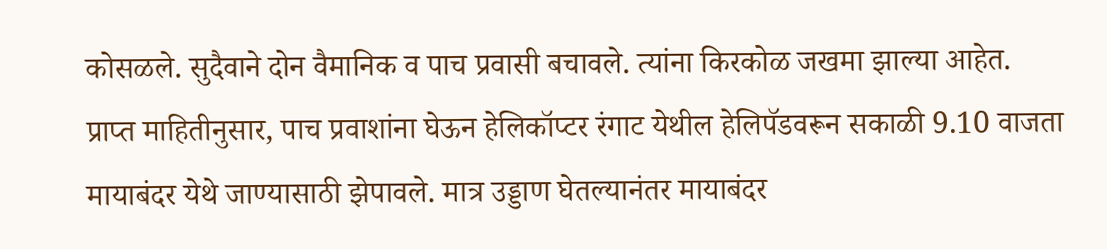कोसळले. सुदैवाने दोन वैमानिक व पाच प्रवासी बचावले. त्यांना किरकोळ जखमा झाल्या आहेत.
प्राप्त माहितीनुसार, पाच प्रवाशांना घेऊन हेलिकॉप्टर रंगाट येथील हेलिपॅडवरून सकाळी 9.10 वाजता मायाबंदर येथे जाण्यासाठी झेपावले. मात्र उड्डाण घेतल्यानंतर मायाबंदर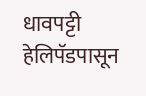धावपट्टी हेलिपॅडपासून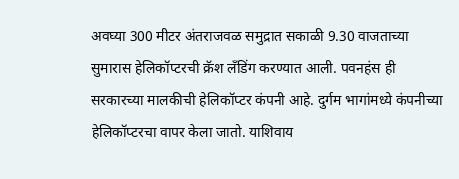अवघ्या 300 मीटर अंतराजवळ समुद्रात सकाळी 9.30 वाजताच्या सुमारास हेलिकॉप्टरची क्रॅश लँडिंग करण्यात आली. पवनहंस ही सरकारच्या मालकीची हेलिकॉप्टर कंपनी आहे. दुर्गम भागांमध्ये कंपनीच्या हेलिकॉप्टरचा वापर केला जातो. याशिवाय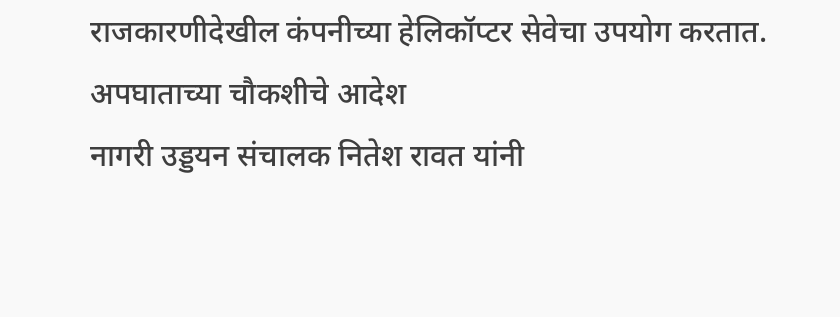राजकारणीदेखील कंपनीच्या हेलिकॉप्टर सेवेचा उपयोग करतात.
अपघाताच्या चौकशीचे आदेश
नागरी उड्डयन संचालक नितेश रावत यांनी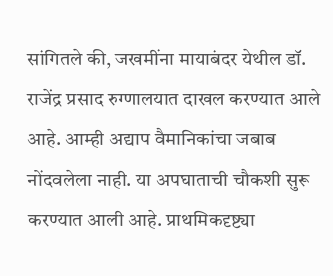सांगितले की, जखमींना मायाबंदर येथील डॉ. राजेंद्र प्रसाद रुग्णालयात दाखल करण्यात आले आहे. आम्ही अद्याप वैमानिकांचा जबाब नोंदवलेला नाही. या अपघाताची चौकशी सुरू करण्यात आली आहे. प्राथमिकदृष्ट्या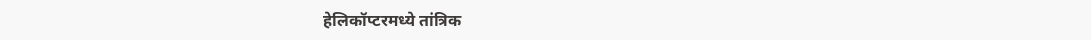हेलिकॉप्टरमध्ये तांत्रिक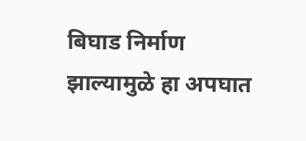बिघाड निर्माण झाल्यामुळे हा अपघात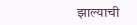झाल्याची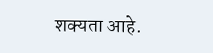शक्यता आहे.